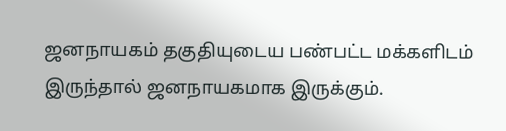ஜனநாயகம் தகுதியுடைய பண்பட்ட மக்களிடம் இருந்தால் ஜனநாயகமாக இருக்கும்.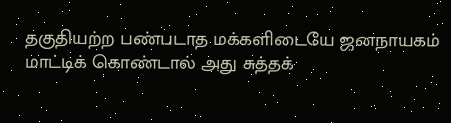தகுதியற்ற பண்படாத மக்களிடையே ஜனநாயகம் மாட்டிக் கொண்டால் அது சுத்தக்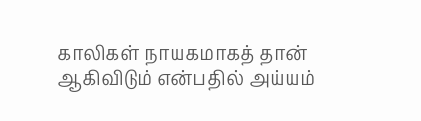காலிகள் நாயகமாகத் தான் ஆகிவிடும் என்பதில் அய்யம்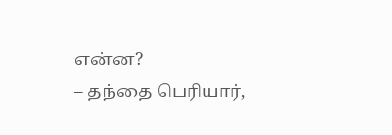என்ன?
– தந்தை பெரியார்,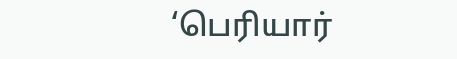‘பெரியார்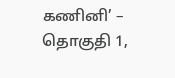கணினி’ – தொகுதி 1,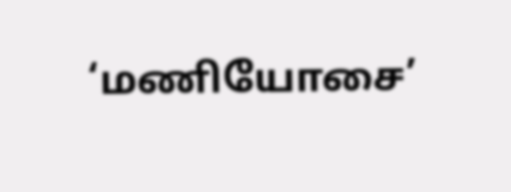‘மணியோசை’